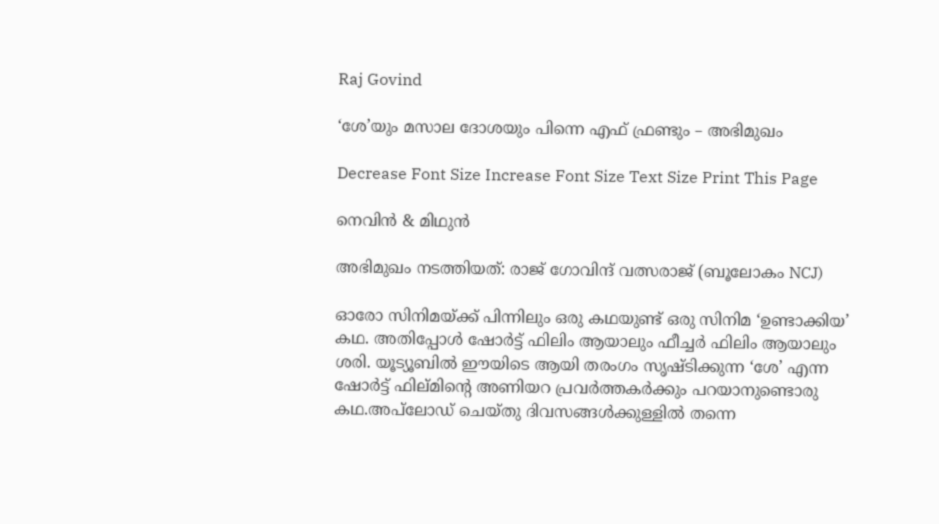Raj Govind

‘ശേ’യും മസാല ദോശയും പിന്നെ എഫ് ഫ്രണ്ടും – അഭിമുഖം

Decrease Font Size Increase Font Size Text Size Print This Page

നെവിന്‍ & മിഥുന്‍

അഭിമുഖം നടത്തിയത്: രാജ് ഗോവിന്ദ്‌ വത്സരാജ് (ബൂലോകം NCJ)

ഓരോ സിനിമയ്ക്ക് പിന്നിലും ഒരു കഥയുണ്ട് ഒരു സിനിമ ‘ഉണ്ടാക്കിയ’ കഥ. അതിപ്പോള്‍ ഷോര്‍ട്ട് ഫിലിം ആയാലും ഫീച്ചര്‍ ഫിലിം ആയാലും ശരി. യൂട്യൂബില്‍ ഈയിടെ ആയി തരംഗം സൃഷ്ടിക്കുന്ന ‘ശേ’ എന്ന ഷോര്‍ട്ട് ഫില്മിന്റെ അണിയറ പ്രവര്‍ത്തകര്‍ക്കും പറയാനുണ്ടൊരു കഥ.അപ്‌ലോഡ് ചെയ്തു ദിവസങ്ങള്‍ക്കുള്ളില്‍ തന്നെ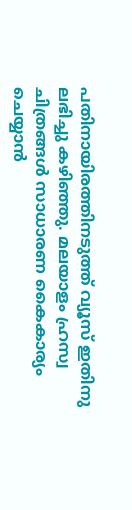പതിനായിരത്തിനടുത്ത് വ്യൂസ് ഇതിനു ലഭിച്ചു കഴിഞ്ഞു. മലയാളം ഹ്രസ്വ ചിത്രങ്ങള്‍ സാധാരണ കൈകാര്യം ചെയ്യാന്‍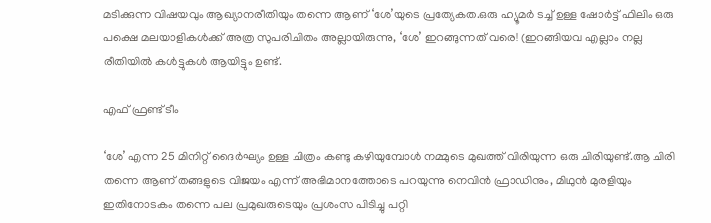മടിക്കുന്ന വിഷയവും ആഖ്യാനരീതിയും തന്നെ ആണ് ‘ശേ’യുടെ പ്രത്യേകത.ഒരു ഹ്യൂമര്‍ ടച്ച് ഉള്ള ഷോര്‍ട്ട് ഫിലിം ഒരു പക്ഷെ മലയാളികള്‍ക്ക് അത്ര സുപരിചിതം അല്ലായിരുന്നു, ‘ശേ’ ഇറങ്ങുന്നത് വരെ! (ഇറങ്ങിയവ എല്ലാം നല്ല രീതിയില്‍ കള്‍ട്ടുകള്‍ ആയിട്ടും ഉണ്ട്.

എഫ് ഫ്രണ്ട് ടീം

‘ശേ’ എന്ന 25 മിനിറ്റ് ദൈര്‍ഘ്യം ഉള്ള ചിത്രം കണ്ടു കഴിയുമ്പോള്‍ നമ്മുടെ മുഖത്ത് വിരിയുന്ന ഒരു ചിരിയുണ്ട്.ആ ചിരി തന്നെ ആണ് തങ്ങളുടെ വിജയം എന്ന് അഭിമാനത്തോടെ പറയുന്നു നെവിന്‍ ഫ്രാഡിനും, മിഥുന്‍ മുരളിയും ഇതിനോടകം തന്നെ പല പ്രമുഖരുടെയും പ്രശംസ പിടിച്ചു പറ്റി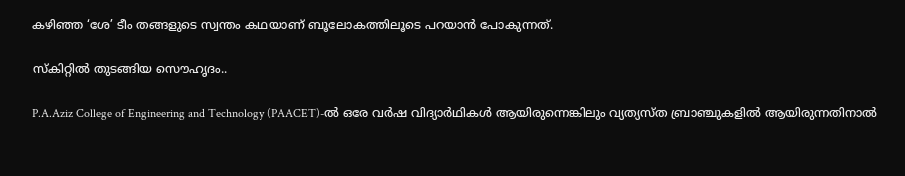കഴിഞ്ഞ ‘ശേ’ ടീം തങ്ങളുടെ സ്വന്തം കഥയാണ്‌ ബൂലോകത്തിലൂടെ പറയാന്‍ പോകുന്നത്.

സ്കിറ്റില്‍ തുടങ്ങിയ സൌഹൃദം..

P.A.Aziz College of Engineering and Technology (PAACET)-ല്‍ ഒരേ വര്‍ഷ വിദ്യാര്‍ഥികള്‍ ആയിരുന്നെങ്കിലും വ്യത്യസ്ത ബ്രാഞ്ചുകളില്‍ ആയിരുന്നതിനാല്‍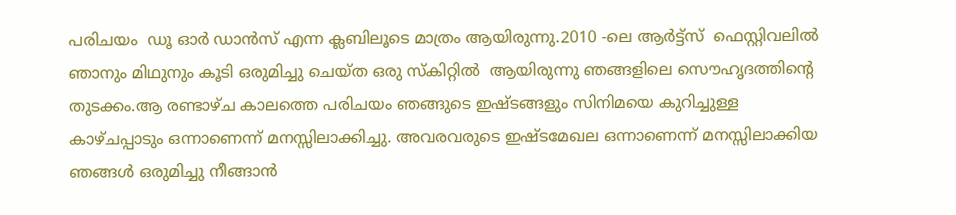പരിചയം  ഡൂ ഓര്‍ ഡാന്‍സ് എന്ന ക്ലബിലൂടെ മാത്രം ആയിരുന്നു.2010 -ലെ ആര്‍ട്ട്സ്  ഫെസ്റ്റിവലില്‍ ഞാനും മിഥുനും കൂടി ഒരുമിച്ചു ചെയ്ത ഒരു സ്കിറ്റില്‍  ആയിരുന്നു ഞങ്ങളിലെ സൌഹൃദത്തിന്റെ തുടക്കം.ആ രണ്ടാഴ്ച കാലത്തെ പരിചയം ഞങ്ങുടെ ഇഷ്ടങ്ങളും സിനിമയെ കുറിച്ചുള്ള കാഴ്ചപ്പാടും ഒന്നാണെന്ന് മനസ്സിലാക്കിച്ചു. അവരവരുടെ ഇഷ്ടമേഖല ഒന്നാണെന്ന് മനസ്സിലാക്കിയ ഞങ്ങള്‍ ഒരുമിച്ചു നീങ്ങാന്‍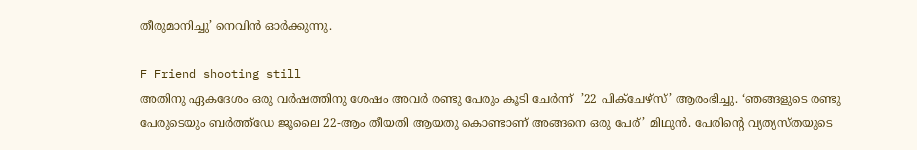തീരുമാനിച്ചു’ നെവിന്‍ ഓര്‍ക്കുന്നു.

F Friend shooting still
അതിനു ഏകദേശം ഒരു വര്‍ഷത്തിനു ശേഷം അവര്‍ രണ്ടു പേരും കൂടി ചേര്‍ന്ന്  ’22 പിക്ചേഴ്സ്’ ആരംഭിച്ചു. ‘ഞങ്ങളുടെ രണ്ടു പേരുടെയും ബര്‍ത്ത്ഡേ ജൂലൈ 22-ആം തീയതി ആയതു കൊണ്ടാണ് അങ്ങനെ ഒരു പേര്’ മിഥുന്‍. പേരിന്റെ വ്യത്യസ്തയുടെ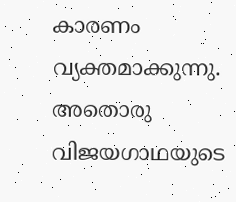കാരണം വ്യക്തമാക്കുന്നു. അതൊരു വിജയഗാഥയുടെ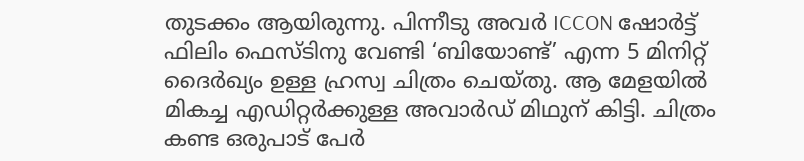തുടക്കം ആയിരുന്നു. പിന്നീടു അവര്‍ ICCON ഷോര്‍ട്ട് ഫിലിം ഫെസ്ടിനു വേണ്ടി ‘ബിയോണ്ട്’ എന്ന 5 മിനിറ്റ് ദൈര്‍ഖ്യം ഉള്ള ഹ്രസ്വ ചിത്രം ചെയ്തു. ആ മേളയില്‍  മികച്ച എഡിറ്റര്‍ക്കുള്ള അവാര്‍ഡ്‌ മിഥുന് കിട്ടി. ചിത്രം കണ്ട ഒരുപാട് പേര്‍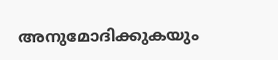അനുമോദിക്കുകയും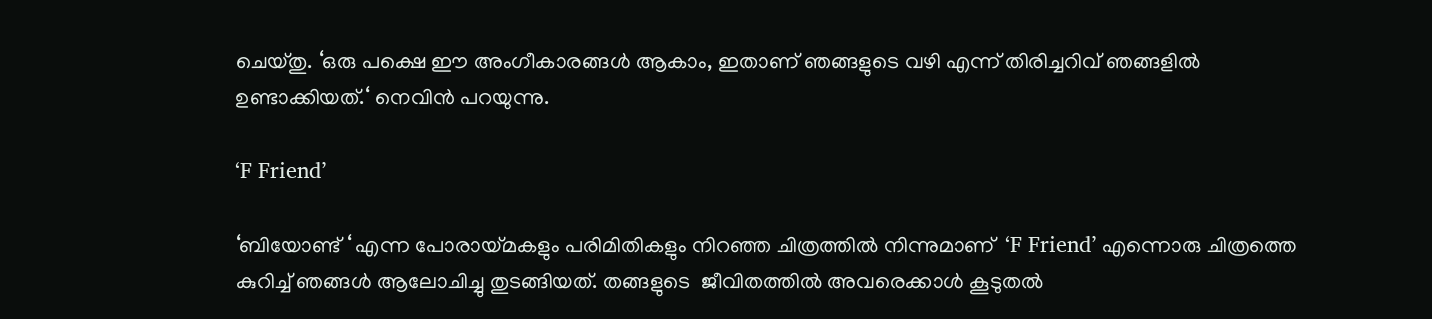ചെയ്തു. ‘ഒരു പക്ഷെ ഈ അംഗീകാരങ്ങള്‍ ആകാം, ഇതാണ് ഞങ്ങളുടെ വഴി എന്ന് തിരിച്ചറിവ് ഞങ്ങളില്‍ ഉണ്ടാക്കിയത്.‘ നെവിന്‍ പറയുന്നു.

‘F Friend’

‘ബിയോണ്ട് ‘ എന്ന പോരായ്മകളും പരിമിതികളും നിറഞ്ഞ ചിത്രത്തില്‍ നിന്നുമാണ്  ‘F Friend’ എന്നൊരു ചിത്രത്തെ കുറിച്ച് ഞങ്ങള്‍ ആലോചിച്ചു തുടങ്ങിയത്. തങ്ങളുടെ  ജീവിതത്തില്‍ അവരെക്കാള്‍ കൂടുതല്‍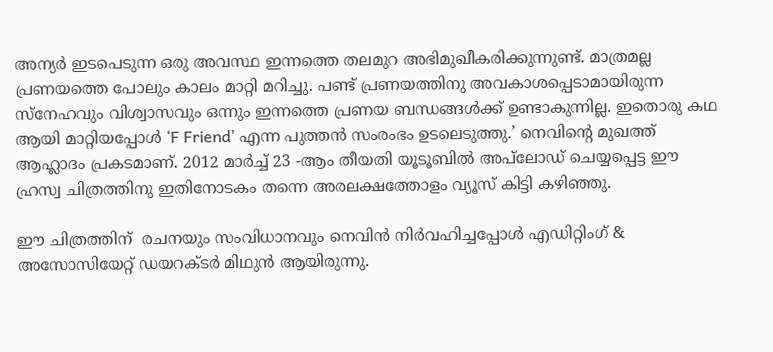അന്യര്‍ ഇടപെടുന്ന ഒരു അവസ്ഥ ഇന്നത്തെ തലമുറ അഭിമുഖീകരിക്കുന്നുണ്ട്. മാത്രമല്ല പ്രണയത്തെ പോലും കാലം മാറ്റി മറിച്ചു. പണ്ട് പ്രണയത്തിനു അവകാശപ്പെടാമായിരുന്ന സ്നേഹവും വിശ്വാസവും ഒന്നും ഇന്നത്തെ പ്രണയ ബന്ധങ്ങള്‍ക്ക് ഉണ്ടാകുന്നില്ല. ഇതൊരു കഥ ആയി മാറ്റിയപ്പോള്‍ ‘F Friend’ എന്ന പുത്തന്‍ സംരംഭം ഉടലെടുത്തു.’ നെവിന്റെ മുഖത്ത് ആഹ്ലാദം പ്രകടമാണ്. 2012 മാര്‍ച്ച്‌ 23 -ആം തീയതി യൂടൂബില്‍ അപ്‌ലോഡ്‌ ചെയ്യപ്പെട്ട ഈ ഹ്രസ്വ ചിത്രത്തിനു ഇതിനോടകം തന്നെ അരലക്ഷത്തോളം വ്യൂസ് കിട്ടി കഴിഞ്ഞു.

ഈ ചിത്രത്തിന്  രചനയും സംവിധാനവും നെവിന്‍ നിര്‍വഹിച്ചപ്പോള്‍ എഡിറ്റിംഗ് & അസോസിയേറ്റ് ഡയറക്ടര്‍ മിഥുന്‍ ആയിരുന്നു.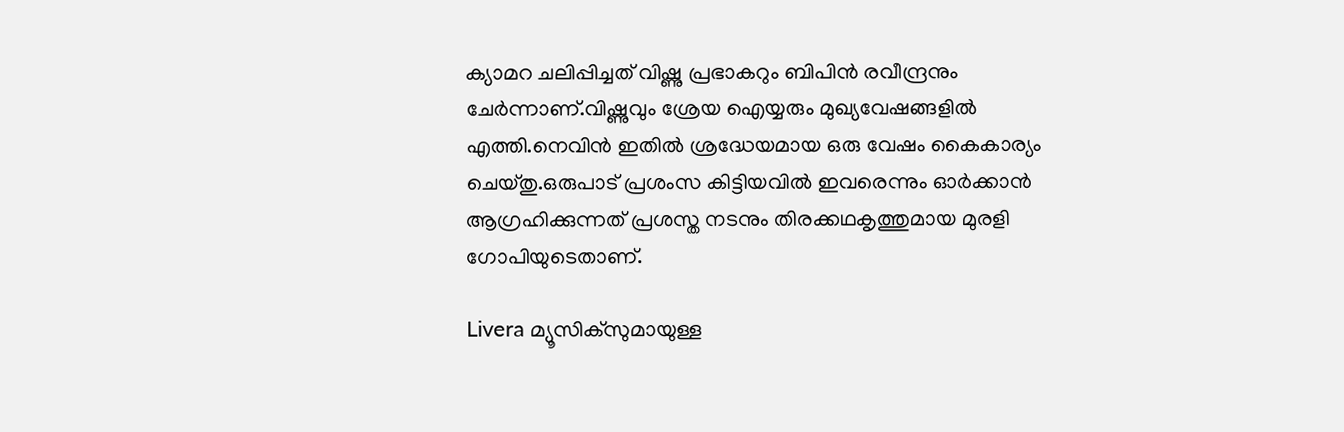ക്യാമറ ചലിപ്പിച്ചത് വിഷ്ണു പ്രഭാകറും ബിപിന്‍ രവീന്ദ്രനും ചേര്‍ന്നാണ്.വിഷ്ണുവും ശ്രേയ ഐയ്യരും മുഖ്യവേഷങ്ങളില്‍ എത്തി.നെവിന്‍ ഇതില്‍ ശ്രദ്ധേയമായ ഒരു വേഷം കൈകാര്യം ചെയ്തു.ഒരുപാട് പ്രശംസ കിട്ടിയവില്‍ ഇവരെന്നും ഓര്‍ക്കാന്‍ ആഗ്രഹിക്കുന്നത് പ്രശസ്ത നടനും തിരക്കഥകൃത്തുമായ മുരളി ഗോപിയുടെതാണ്‌.

Livera മ്യൂസിക്സുമായുള്ള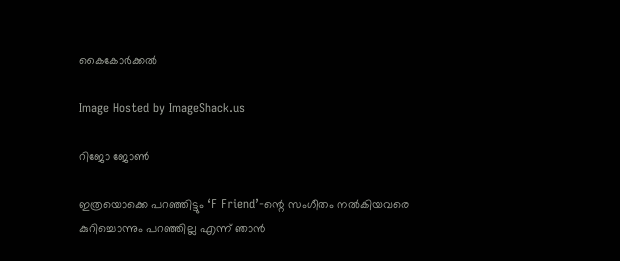കൈകോര്‍ക്കല്‍

Image Hosted by ImageShack.us

റിജോ ജോണ്‍

ഇത്രയൊക്കെ പറഞ്ഞിട്ടും ‘F Friend’-ന്റെ സംഗീതം നല്‍കിയവരെ കുറിച്ചൊന്നും പറഞ്ഞില്ല എന്ന് ഞാന്‍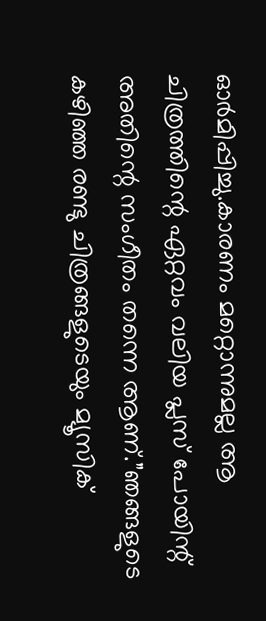ഓര്‍മിപ്പിച്ചു.കാരണം മറ്റൊന്നുമല്ല ആ ചിത്രത്തിന്റെ ഏറ്റവം വലിയ പ്ലസ്‌ പോയിന്റ്‌ അതിന്റെ സംഗീതം തന്നെ ആണ്.”ഞങ്ങളുടെ കഴിഞ്ഞ രണ്ടു ചിത്രങ്ങളുടെയും മ്യൂസിക്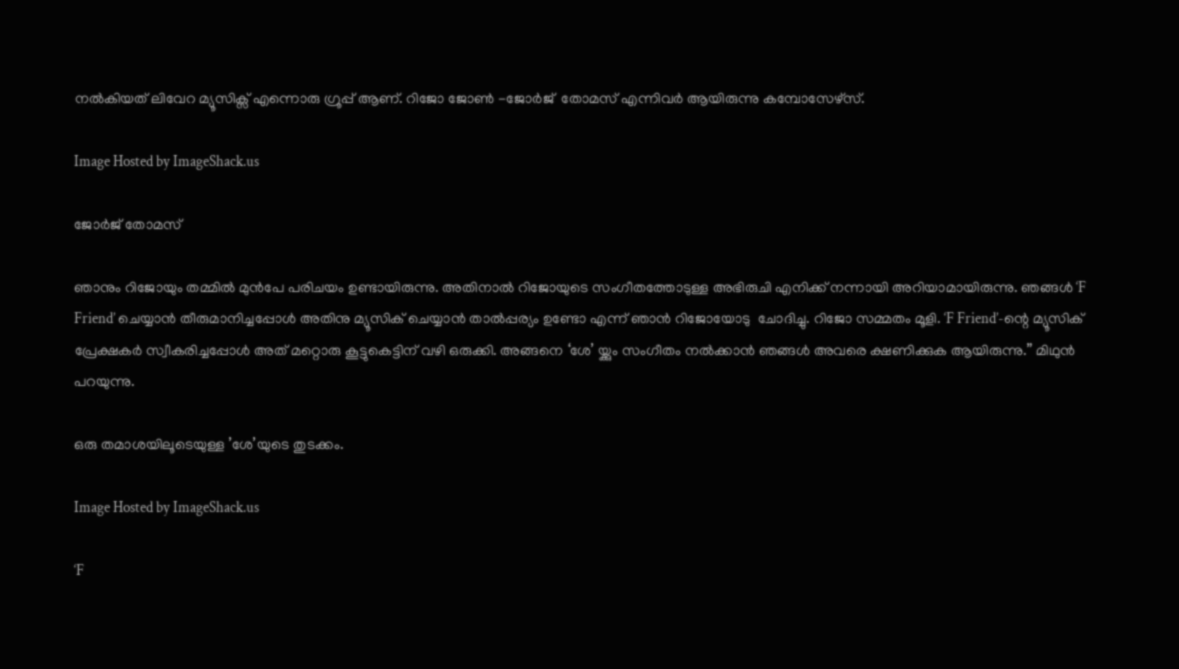നല്‍കിയത് ലിവേറ മ്യൂസിക്സ് എന്നൊരു ഗ്രൂപ്പ് ആണ്. റിജോ ജോണ്‍ -ജോര്‍ജ്  തോമസ്‌ എന്നിവര്‍ ആയിരുന്നു കമ്പോസേഴ്സ്.

Image Hosted by ImageShack.us

ജോര്‍ജ് തോമസ്‌

ഞാനും റിജോയും തമ്മില്‍ മുന്‍പേ പരിചയം ഉണ്ടായിരുന്നു. അതിനാല്‍ റിജോയുടെ സംഗീതത്തോടുള്ള അഭിരുചി എനിക്ക് നന്നായി അറിയാമായിരുന്നു. ഞങ്ങള്‍ ‘F Friend’ ചെയ്യാന്‍ തീരുമാനിച്ചപ്പോള്‍ അതിനു മ്യൂസിക് ചെയ്യാന്‍ താല്‍പ്പര്യം ഉണ്ടോ എന്ന് ഞാന്‍ റിജോയോടു  ചോദിച്ചു. റിജോ സമ്മതം മൂളി. ‘F Friend’-ന്റെ മ്യൂസിക് പ്രേക്ഷകര്‍ സ്വീകരിച്ചപ്പോള്‍ അത് മറ്റൊരു കൂട്ടുകെട്ടിന് വഴി ഒരുക്കി. അങ്ങനെ ‘ശേ’ യ്ക്കും സംഗീതം നല്‍ക്കാന്‍ ഞങ്ങള്‍ അവരെ ക്ഷണിക്കുക ആയിരുന്നു.” മിഥുന്‍ പറയുന്നു.

ഒരു തമാശയിലൂടെയുള്ള ’ശേ’യുടെ തുടക്കം.

Image Hosted by ImageShack.us

‘F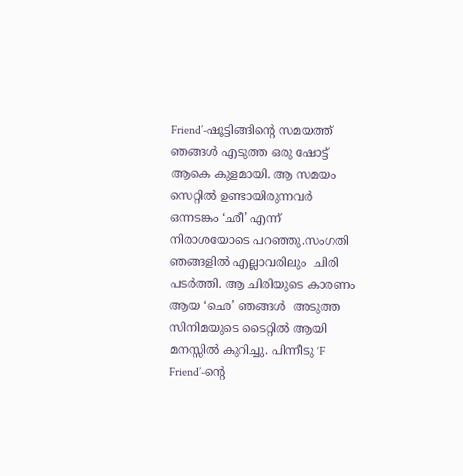Friend’-ഷൂട്ടിങ്ങിന്റെ സമയത്ത് ഞങ്ങള്‍ എടുത്ത ഒരു ഷോട്ട് ആകെ കുളമായി. ആ സമയം സെറ്റില്‍ ഉണ്ടായിരുന്നവര്‍ ഒന്നടങ്കം ‘ഛീ’ എന്ന് നിരാശയോടെ പറഞ്ഞു.സംഗതി ഞങ്ങളില്‍ എല്ലാവരിലും  ചിരി പടര്‍ത്തി. ആ ചിരിയുടെ കാരണം ആയ ‘ഛെ’ ഞങ്ങള്‍  അടുത്ത സിനിമയുടെ ടൈറ്റില്‍ ആയി മനസ്സില്‍ കുറിച്ചു. പിന്നീടു ‘F Friend’-ന്റെ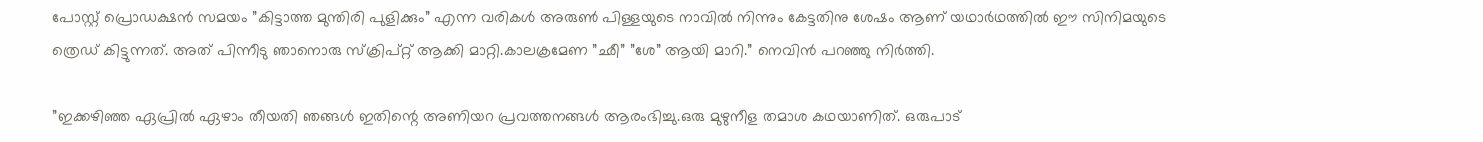പോസ്റ്റ്‌ പ്രൊഡക്ഷന്‍ സമയം ”കിട്ടാത്ത മുന്തിരി പുളിക്കും” എന്ന വരികള്‍ അരുണ്‍ പിള്ളയുടെ നാവില്‍ നിന്നും കേട്ടതിനു ശേഷം ആണ് യഥാര്‍ഥത്തില്‍ ഈ സിനിമയുടെ ത്രെഡ് കിട്ടുന്നത്. അത് പിന്നീടു ഞാനൊരു സ്ക്രിപ്റ്റ് ആക്കി മാറ്റി.കാലക്രമേണ ”ഛീ” ”ശേ” ആയി മാറി.” നെവിന്‍ പറഞ്ഞു നിര്‍ത്തി.

”ഇക്കഴിഞ്ഞ ഏപ്രില്‍ ഏഴാം തീയതി ഞങ്ങള്‍ ഇതിന്റെ അണിയറ പ്രവത്തനങ്ങള്‍ ആരംഭിച്ചു.ഒരു മുഴുനീള തമാശ കഥയാണിത്. ഒരുപാട്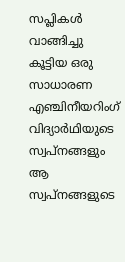സപ്ലികള്‍ വാങ്ങിച്ചു കൂട്ടിയ ഒരു സാധാരണ എഞ്ചിനീയറിംഗ് വിദ്യാര്‍ഥിയുടെ സ്വപ്നങ്ങളും ആ സ്വപ്നങ്ങളുടെ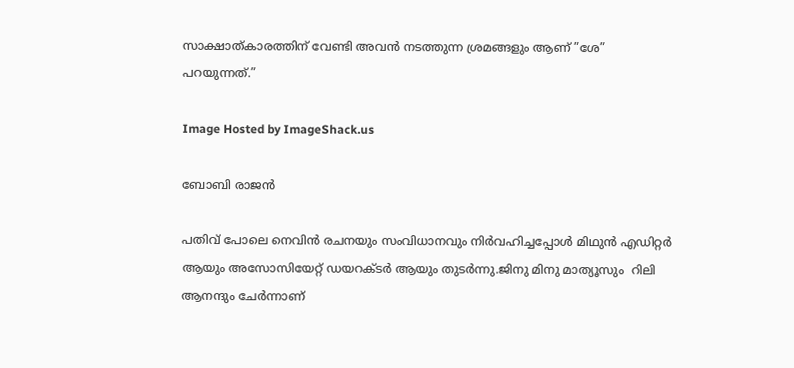സാക്ഷാത്കാരത്തിന് വേണ്ടി അവന്‍ നടത്തുന്ന ശ്രമങ്ങളും ആണ് ”ശേ” പറയുന്നത്.”

Image Hosted by ImageShack.us

ബോബി രാജന്‍

പതിവ് പോലെ നെവിന്‍ രചനയും സംവിധാനവും നിര്‍വഹിച്ചപ്പോള്‍ മിഥുന്‍ എഡിറ്റര്‍ ആയും അസോസിയേറ്റ് ഡയറക്ടര്‍ ആയും തുടര്‍ന്നു.ജിനു മിനു മാത്യൂസും  റിലി ആനന്ദും ചേര്‍ന്നാണ്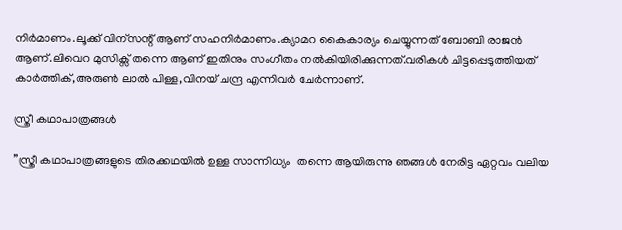നിര്‍മാണം.ലൂക്ക്‌ വിന്സന്റ് ആണ് സഹനിര്‍മാണം.ക്യാമറ കൈകാര്യം ചെയ്യുന്നത് ബോബി രാജന്‍ ആണ്.ലിവെറ മുസിക്സ് തന്നെ ആണ് ഇതിനും സംഗീതം നല്‍കിയിരിക്കുന്നത്.വരികള്‍ ചിട്ടപ്പെടുത്തിയത് കാര്‍ത്തിക്,അരുണ്‍ ലാല്‍ പിള്ള,വിനയ് ചന്ദ്ര എന്നിവര്‍ ചേര്‍ന്നാണ്.

സ്ത്രീ കഥാപാത്രങ്ങള്‍

”സ്ത്രീ കഥാപാത്രങ്ങളുടെ തിരക്കഥയില്‍ ഉള്ള സാന്നിധ്യം  തന്നെ ആയിരുന്നു ഞങ്ങള്‍ നേരിട്ട ഏറ്റവം വലിയ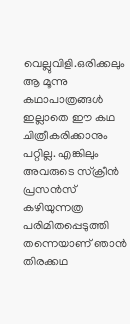വെല്ലുവിളി.ഒരിക്കലും ആ മൂന്നു കഥാപാത്രങ്ങള്‍ ഇല്ലാതെ ഈ കഥ ചിത്രീകരിക്കാനും പറ്റില്ല. എങ്കിലും അവരുടെ സ്ക്രീന്‍ പ്രസന്‍സ് കഴിയുന്നത്ര പരിമിതപ്പെടുത്തി തന്നെയാണ് ഞാന്‍ തിരക്കഥ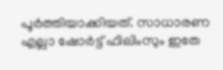പൂര്‍ത്തിയാക്കിയത്. സാധാരണ എല്ലാ ഷോര്‍ട്ട് ഫിലിംസും ഇതേ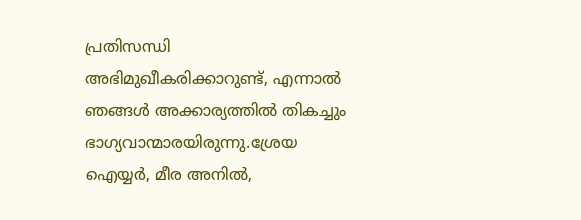പ്രതിസന്ധി അഭിമുഖീകരിക്കാറുണ്ട്, എന്നാല്‍ ഞങ്ങള്‍ അക്കാര്യത്തില്‍ തികച്ചും ഭാഗ്യവാന്മാരയിരുന്നു.ശ്രേയ ഐയ്യര്‍, മീര അനില്‍,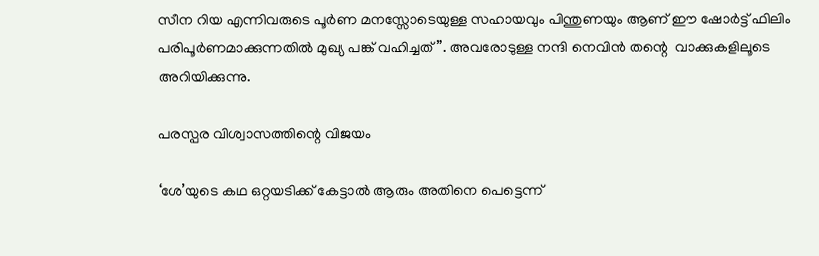സീന റിയ എന്നിവരുടെ പൂര്‍ണ മനസ്സോടെയുള്ള സഹായവും പിന്തുണയും ആണ് ഈ ഷോര്‍ട്ട് ഫിലിം പരിപൂര്‍ണമാക്കുന്നതില്‍ മുഖ്യ പങ്ക് വഹിച്ചത് ”. അവരോടുള്ള നന്ദി നെവിന്‍ തന്റെ  വാക്കുകളിലൂടെ അറിയിക്കുന്നു.

പരസ്പര വിശ്വാസത്തിന്റെ വിജയം

‘ശേ’യുടെ കഥ ഒറ്റയടിക്ക് കേട്ടാല്‍ ആരും അതിനെ പെട്ടെന്ന്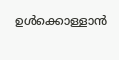ഉള്‍ക്കൊള്ളാന്‍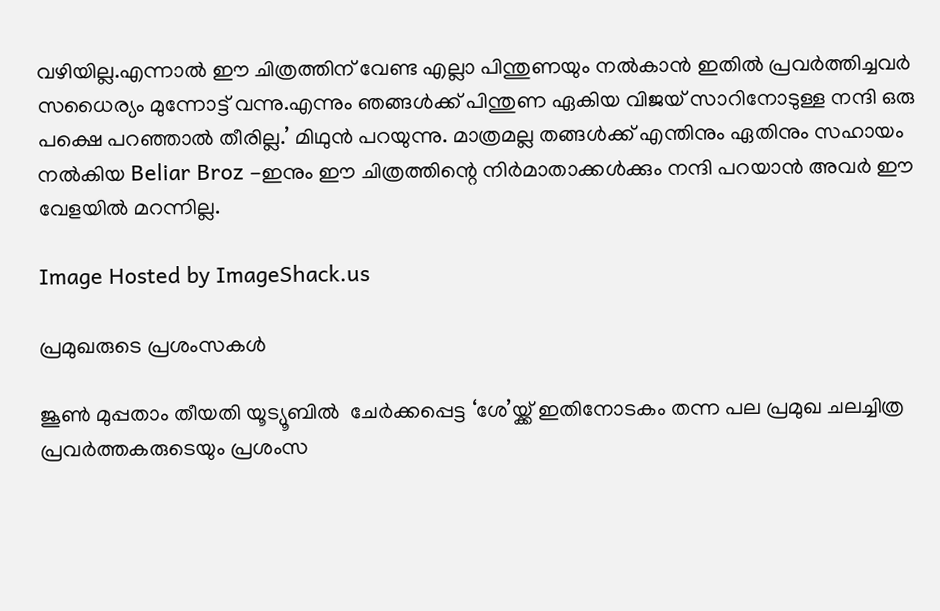വഴിയില്ല.എന്നാല്‍ ഈ ചിത്രത്തിന് വേണ്ട എല്ലാ പിന്തുണയും നല്‍കാന്‍ ഇതില്‍ പ്രവര്‍ത്തിച്ചവര്‍ സധൈര്യം മുന്നോട്ട് വന്നു.എന്നും ഞങ്ങള്‍ക്ക് പിന്തുണ ഏകിയ വിജയ്‌ സാറിനോടുള്ള നന്ദി ഒരു പക്ഷെ പറഞ്ഞാല്‍ തീരില്ല.’ മിഥുന്‍ പറയുന്നു. മാത്രമല്ല തങ്ങള്‍ക്ക് എന്തിനും ഏതിനും സഹായം നല്‍കിയ Beliar Broz -ഇനും ഈ ചിത്രത്തിന്റെ നിര്‍മാതാക്കള്‍ക്കും നന്ദി പറയാന്‍ അവര്‍ ഈ വേളയില്‍ മറന്നില്ല.

Image Hosted by ImageShack.us

പ്രമുഖരുടെ പ്രശംസകള്‍

ജൂണ്‍ മുപ്പതാം തീയതി യൂട്യൂബില്‍  ചേര്‍ക്കപ്പെട്ട ‘ശേ’യ്ക്ക് ഇതിനോടകം തന്ന പല പ്രമുഖ ചലച്ചിത്ര പ്രവര്‍ത്തകരുടെയും പ്രശംസ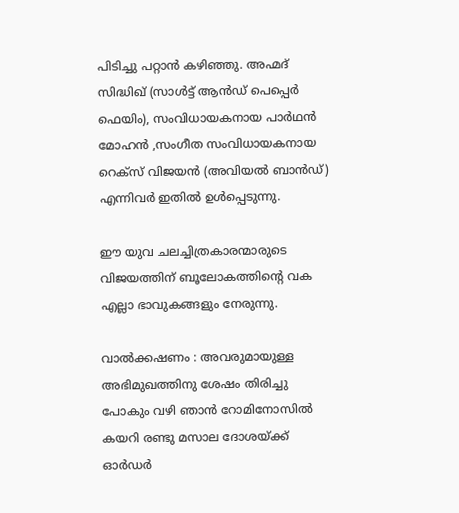പിടിച്ചു പറ്റാന്‍ കഴിഞ്ഞു. അഹ്മദ് സിദ്ധിഖ് (സാള്‍ട്ട് ആന്‍ഡ്‌ പെപ്പെര്‍ ഫെയിം), സംവിധായകനായ പാര്‍ഥന്‍ മോഹന്‍ ,സംഗീത സംവിധായകനായ റെക്സ് വിജയന്‍ (അവിയല്‍ ബാന്‍ഡ്) എന്നിവര്‍ ഇതില്‍ ഉള്‍പ്പെടുന്നു.

ഈ യുവ ചലച്ചിത്രകാരന്മാരുടെ വിജയത്തിന് ബൂലോകത്തിന്റെ വക എല്ലാ ഭാവുകങ്ങളും നേരുന്നു.

വാല്‍ക്കഷണം : അവരുമായുള്ള അഭിമുഖത്തിനു ശേഷം തിരിച്ചു  പോകും വഴി ഞാന്‍ റോമിനോസില്‍ കയറി രണ്ടു മസാല ദോശയ്ക്ക് ഓര്‍ഡര്‍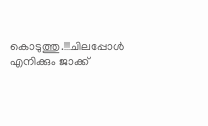കൊടുത്തു.!!!ചിലപ്പോള്‍ എനിക്കും ജാക്ക്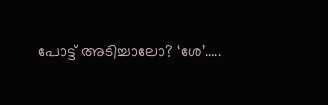പോട്ട് അടിച്ചാലോ? ‘ശേ’…..